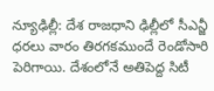న్యూఢిల్లీ: దేశ రాజధాని ఢిల్లీలో సీఎన్జీ ధరలు వారం తిరగకముందే రెండోసారి పెరిగాయి. దేశంలోనే అతిపెద్ద సిటీ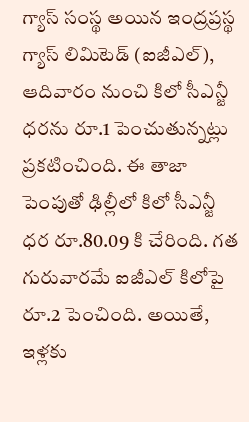గ్యాస్ సంస్థ అయిన ఇంద్రప్రస్థ గ్యాస్ లిమిటెడ్ (ఐజీఎల్), ఆదివారం నుంచి కిలో సీఎన్జీ ధరను రూ.1 పెంచుతున్నట్లు ప్రకటించింది. ఈ తాజా పెంపుతో ఢిల్లీలో కిలో సీఎన్జీ ధర రూ.80.09 కి చేరింది. గత గురువారమే ఐజీఎల్ కిలోపై రూ.2 పెంచింది. అయితే, ఇళ్లకు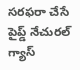సరఫరా చేసే పైప్డ్ నేచురల్ గ్యాస్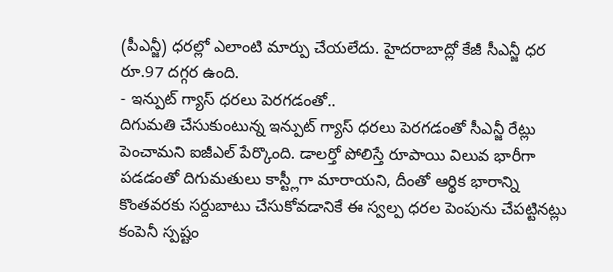(పీఎన్జీ) ధరల్లో ఎలాంటి మార్పు చేయలేదు. హైదరాబాద్లో కేజీ సీఎన్జీ ధర రూ.97 దగ్గర ఉంది.
- ఇన్పుట్ గ్యాస్ ధరలు పెరగడంతో..
దిగుమతి చేసుకుంటున్న ఇన్పుట్ గ్యాస్ ధరలు పెరగడంతో సీఎన్జీ రేట్లు పెంచామని ఐజీఎల్ పేర్కొంది. డాలర్తో పోలిస్తే రూపాయి విలువ భారీగా పడడంతో దిగుమతులు కాస్ట్లీగా మారాయని, దీంతో ఆర్థిక భారాన్ని కొంతవరకు సర్దుబాటు చేసుకోవడానికే ఈ స్వల్ప ధరల పెంపును చేపట్టినట్లు కంపెనీ స్పష్టం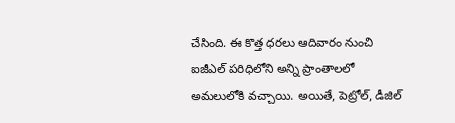చేసింది. ఈ కొత్త ధరలు ఆదివారం నుంచి ఐజీఎల్ పరిధిలోని అన్ని ప్రాంతాలలో అమలులోకి వచ్చాయి. అయితే, పెట్రోల్, డీజిల్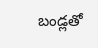బండ్లతో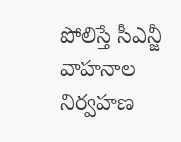పోలిస్తే సీఎన్జీ వాహనాల నిర్వహణ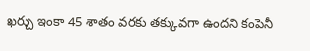ఖర్చు ఇంకా 45 శాతం వరకు తక్కువగా ఉందని కంపెనీ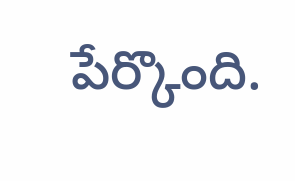పేర్కొంది.